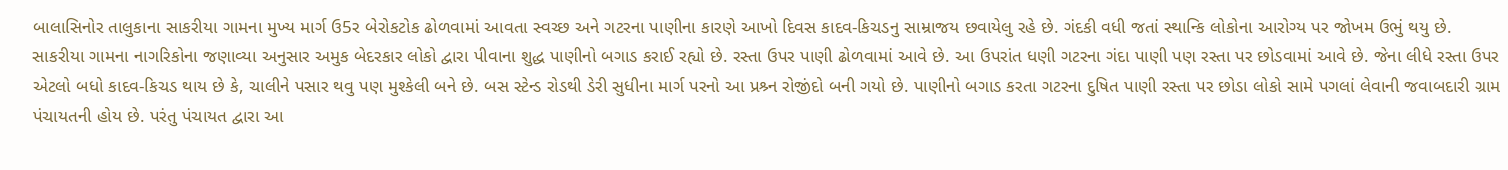બાલાસિનોર તાલુકાના સાકરીયા ગામના મુખ્ય માર્ગ ઉ5ર બેરોકટોક ઢોળવામાં આવતા સ્વચ્છ અને ગટરના પાણીના કારણે આખો દિવસ કાદવ-કિચડનુ સામ્રાજય છવાયેલુ રહે છે. ગંદકી વધી જતાં સ્થાન્કિ લોકોના આરોગ્ય પર જોખમ ઉભું થયુ છે.
સાકરીયા ગામના નાગરિકોના જણાવ્યા અનુસાર અમુક બેદરકાર લોકો દ્વારા પીવાના શુદ્ધ પાણીનો બગાડ કરાઈ રહ્યો છે. રસ્તા ઉપર પાણી ઢોળવામાં આવે છે. આ ઉપરાંત ધણી ગટરના ગંદા પાણી પણ રસ્તા પર છોડવામાં આવે છે. જેના લીધે રસ્તા ઉપર એટલો બધો કાદવ-કિચડ થાય છે કે, ચાલીને પસાર થવુ પણ મુશ્કેલી બને છે. બસ સ્ટેન્ડ રોડથી ડેરી સુધીના માર્ગ પરનો આ પ્રશ્ર્ન રોજીંદો બની ગયો છે. પાણીનો બગાડ કરતા ગટરના દુષિત પાણી રસ્તા પર છોડા લોકો સામે પગલાં લેવાની જવાબદારી ગ્રામ પંચાયતની હોય છે. પરંતુ પંચાયત દ્વારા આ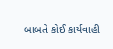બાબતે કોઈ કાર્યવાહી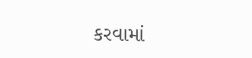કરવામાં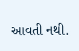આવતી નથી.